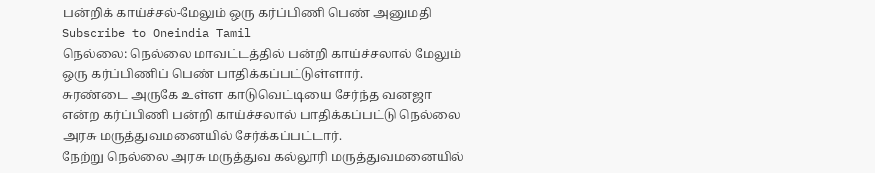பன்றிக் காய்ச்சல்-மேலும் ஒரு கர்ப்பிணி பெண் அனுமதி
Subscribe to Oneindia Tamil
நெல்லை: நெல்லை மாவட்டத்தில் பன்றி காய்ச்சலால் மேலும் ஒரு கர்ப்பிணிப் பெண் பாதிக்கப்பட்டுள்ளார்.
சுரண்டை அருகே உள்ள காடுவெட்டியை சேர்ந்த வனஜா என்ற கர்ப்பிணி பன்றி காய்ச்சலால் பாதிக்கப்பட்டு நெல்லை அரசு மருத்துவமனையில் சேர்க்கப்பட்டார்.
நேற்று நெல்லை அரசு மருத்துவ கல்லூரி மருத்துவமனையில்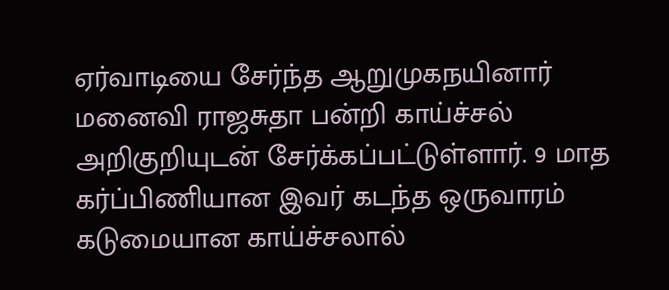ஏர்வாடியை சேர்ந்த ஆறுமுகநயினார் மனைவி ராஜசுதா பன்றி காய்ச்சல் அறிகுறியுடன் சேர்க்கப்பட்டுள்ளார். 9 மாத கர்ப்பிணியான இவர் கடந்த ஒருவாரம் கடுமையான காய்ச்சலால்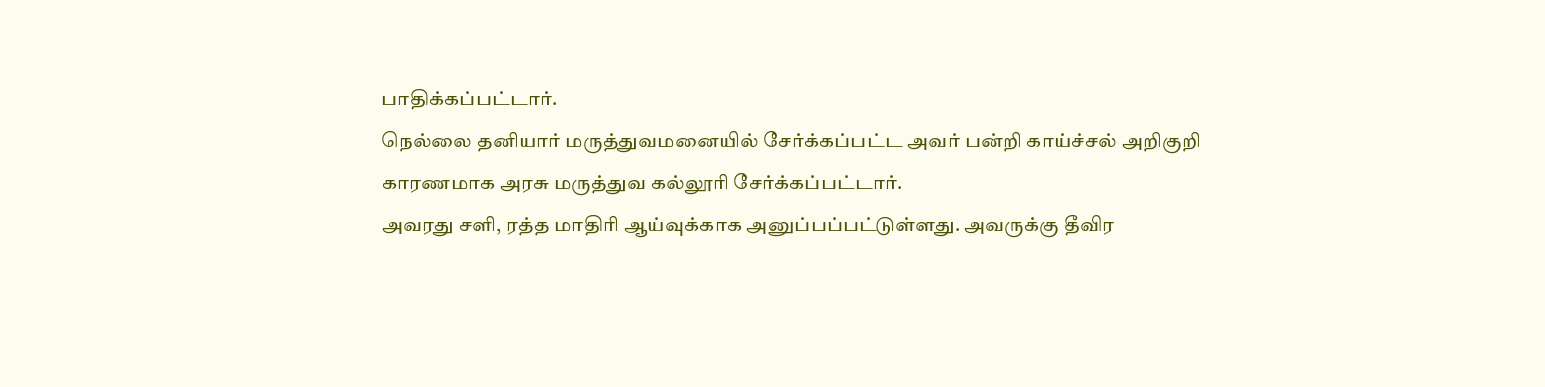பாதிக்கப்பட்டார்.
நெல்லை தனியார் மருத்துவமனையில் சேர்க்கப்பட்ட அவர் பன்றி காய்ச்சல் அறிகுறி காரணமாக அரசு மருத்துவ கல்லூரி சேர்க்கப்பட்டார்.
அவரது சளி, ரத்த மாதிரி ஆய்வுக்காக அனுப்பப்பட்டுள்ளது. அவருக்கு தீவிர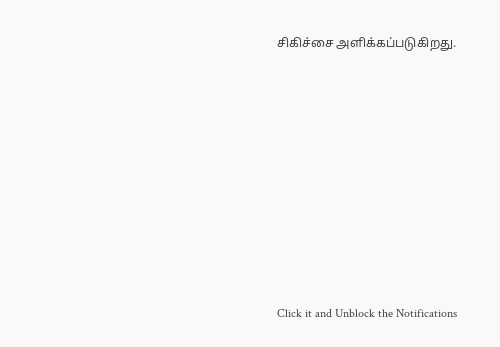சிகிச்சை அளிக்கப்படுகிறது.












Click it and Unblock the Notifications